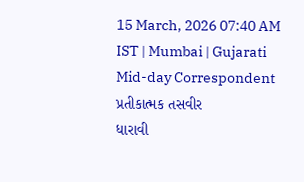15 March, 2026 07:40 AM IST | Mumbai | Gujarati Mid-day Correspondent
પ્રતીકાત્મક તસવીર
ધારાવી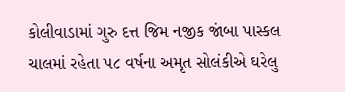કોલીવાડામાં ગુરુ દત્ત જિમ નજીક જાંબા પાસ્કલ ચાલમાં રહેતા ૫૮ વર્ષના અમૃત સોલંકીએ ઘરેલુ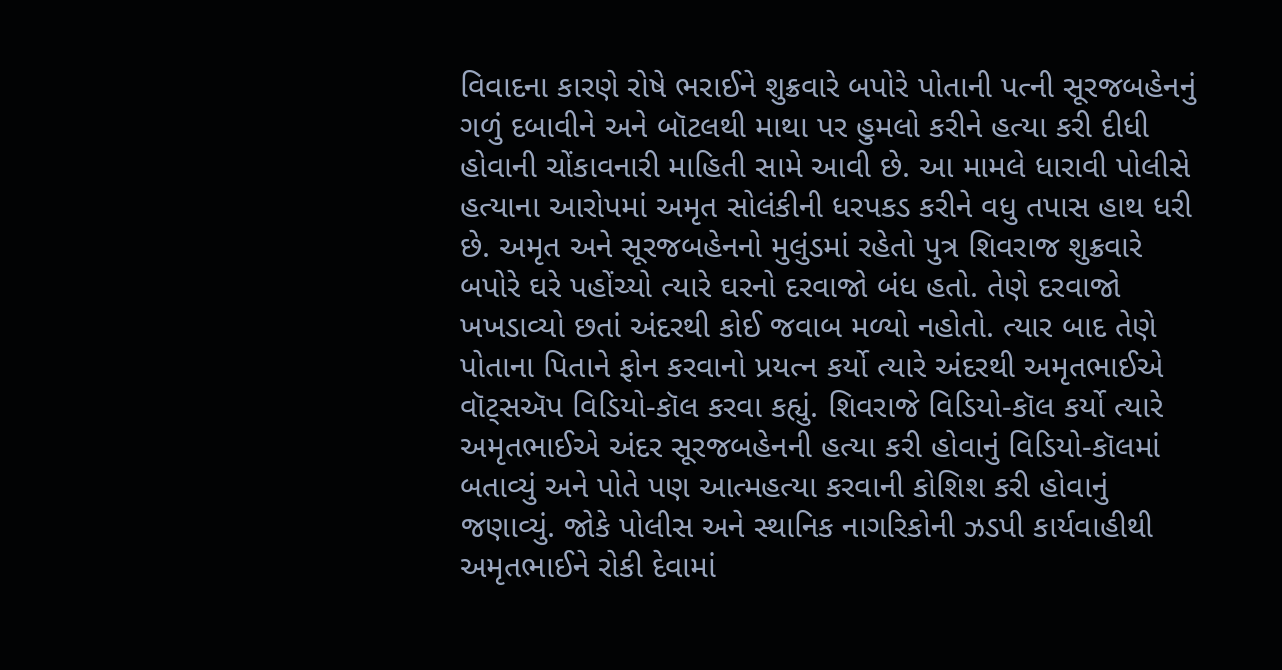વિવાદના કારણે રોષે ભરાઈને શુક્રવારે બપોરે પોતાની પત્ની સૂરજબહેનનું ગળું દબાવીને અને બૉટલથી માથા પર હુમલો કરીને હત્યા કરી દીધી હોવાની ચોંકાવનારી માહિતી સામે આવી છે. આ મામલે ધારાવી પોલીસે હત્યાના આરોપમાં અમૃત સોલંકીની ધરપકડ કરીને વધુ તપાસ હાથ ધરી છે. અમૃત અને સૂરજબહેનનો મુલુંડમાં રહેતો પુત્ર શિવરાજ શુક્રવારે બપોરે ઘરે પહોંચ્યો ત્યારે ઘરનો દરવાજો બંધ હતો. તેણે દરવાજો ખખડાવ્યો છતાં અંદરથી કોઈ જવાબ મળ્યો નહોતો. ત્યાર બાદ તેણે પોતાના પિતાને ફોન કરવાનો પ્રયત્ન કર્યો ત્યારે અંદરથી અમૃતભાઈએ વૉટ્સઍપ વિડિયો-કૉલ કરવા કહ્યું. શિવરાજે વિડિયો-કૉલ કર્યો ત્યારે અમૃતભાઈએ અંદર સૂરજબહેનની હત્યા કરી હોવાનું વિડિયો-કૉલમાં બતાવ્યું અને પોતે પણ આત્મહત્યા કરવાની કોશિશ કરી હોવાનું જણાવ્યું. જોકે પોલીસ અને સ્થાનિક નાગરિકોની ઝડપી કાર્યવાહીથી અમૃતભાઈને રોકી દેવામાં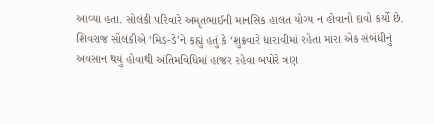આવ્યા હતા. સોલંકી પરિવારે અમૃતભાઈની માનસિક હાલત યોગ્ય ન હોવાનો દાવો કર્યો છે.
શિવરાજ સોલંકીએ ‘મિડ-ડે’ને કહ્યું હતું કે ‘શુક્રવારે ધારાવીમાં રહેતા મારા એક સંબંધીનું અવસાન થયું હોવાથી અંતિમવિધિમાં હાજર રહેવા બપોરે ત્રણ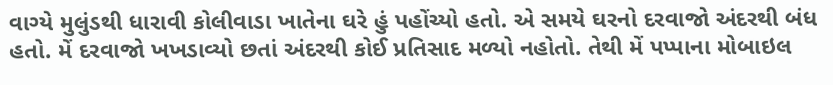વાગ્યે મુલુંડથી ધારાવી કોલીવાડા ખાતેના ઘરે હું પહોંચ્યો હતો. એ સમયે ઘરનો દરવાજો અંદરથી બંધ હતો. મેં દરવાજો ખખડાવ્યો છતાં અંદરથી કોઈ પ્રતિસાદ મળ્યો નહોતો. તેથી મેં પપ્પાના મોબાઇલ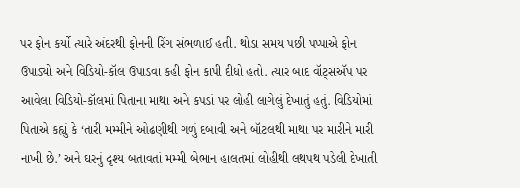પર ફોન કર્યો ત્યારે અંદરથી ફોનની રિંગ સંભળાઈ હતી. થોડા સમય પછી પપ્પાએ ફોન ઉપાડ્યો અને વિડિયો-કૉલ ઉપાડવા કહી ફોન કાપી દીધો હતો. ત્યાર બાદ વૉટ્સઍપ પર આવેલા વિડિયો-કૉલમાં પિતાના માથા અને કપડાં પર લોહી લાગેલું દેખાતું હતું. વિડિયોમાં પિતાએ કહ્યું કે ‘તારી મમ્મીને ઓઢણીથી ગળું દબાવી અને બૉટલથી માથા પર મારીને મારી નાખી છે.’ અને ઘરનું દૃશ્ય બતાવતાં મમ્મી બેભાન હાલતમાં લોહીથી લથપથ પડેલી દેખાતી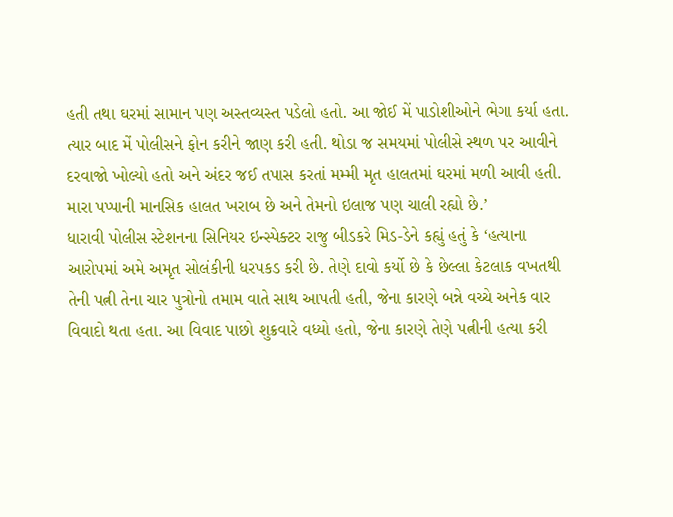હતી તથા ઘરમાં સામાન પણ અસ્તવ્યસ્ત પડેલો હતો. આ જોઈ મેં પાડોશીઓને ભેગા કર્યા હતા. ત્યાર બાદ મેં પોલીસને ફોન કરીને જાણ કરી હતી. થોડા જ સમયમાં પોલીસે સ્થળ પર આવીને દરવાજો ખોલ્યો હતો અને અંદર જઈ તપાસ કરતાં મમ્મી મૃત હાલતમાં ઘરમાં મળી આવી હતી. મારા પપ્પાની માનસિક હાલત ખરાબ છે અને તેમનો ઇલાજ પણ ચાલી રહ્યો છે.’
ધારાવી પોલીસ સ્ટેશનના સિનિયર ઇન્સ્પેક્ટર રાજુ બીડકરે મિડ-ડેને કહ્યું હતું કે ‘હત્યાના આરોપમાં અમે અમૃત સોલંકીની ધરપકડ કરી છે. તેણે દાવો કર્યો છે કે છેલ્લા કેટલાક વખતથી તેની પત્ની તેના ચાર પુત્રોનો તમામ વાતે સાથ આપતી હતી, જેના કારણે બન્ને વચ્ચે અનેક વાર વિવાદો થતા હતા. આ વિવાદ પાછો શુક્રવારે વધ્યો હતો, જેના કારણે તેણે પત્નીની હત્યા કરી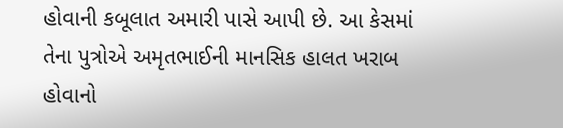હોવાની કબૂલાત અમારી પાસે આપી છે. આ કેસમાં તેના પુત્રોએ અમૃતભાઈની માનસિક હાલત ખરાબ હોવાનો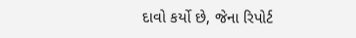દાવો કર્યો છે, જેના રિપોર્ટ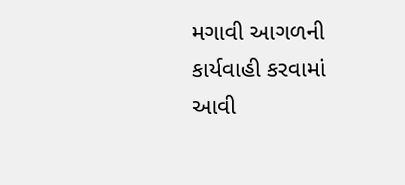મગાવી આગળની કાર્યવાહી કરવામાં આવી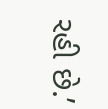રહી છે.’